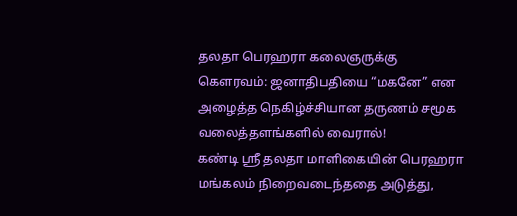தலதா பெரஹரா கலைஞருக்கு கௌரவம்: ஜனாதிபதியை “மகனே” என அழைத்த நெகிழ்ச்சியான தருணம் சமூக வலைத்தளங்களில் வைரால்!
கண்டி ஸ்ரீ தலதா மாளிகையின் பெரஹரா மங்கலம் நிறைவடைந்ததை அடுத்து,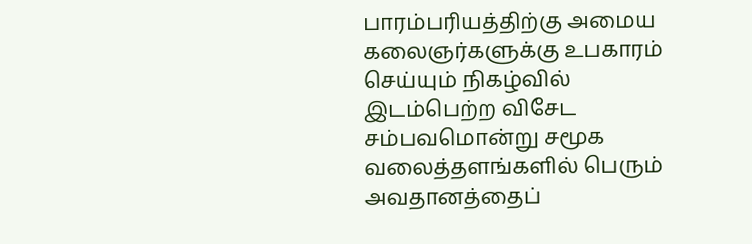பாரம்பரியத்திற்கு அமைய கலைஞர்களுக்கு உபகாரம் செய்யும் நிகழ்வில் இடம்பெற்ற விசேட சம்பவமொன்று சமூக வலைத்தளங்களில் பெரும் அவதானத்தைப்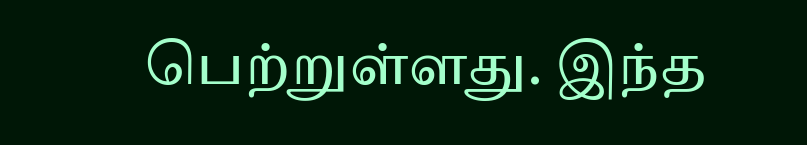பெற்றுள்ளது. இந்த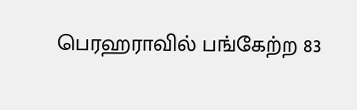பெரஹராவில் பங்கேற்ற 83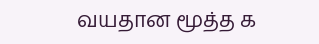வயதான மூத்த க